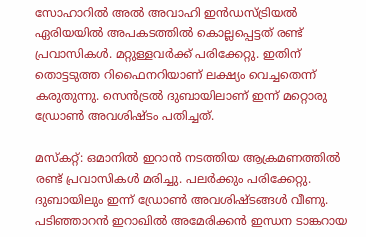സോഹാറിൽ അൽ അവാഹി ഇൻഡസ്ട്രിയൽ ഏരിയയിൽ അപകടത്തിൽ കൊല്ലപ്പെട്ടത് രണ്ട് പ്രവാസികൾ. മറ്റുള്ളവർക്ക് പരിക്കേറ്റു. ഇതിന് തൊട്ടടുത്ത റിഫൈനറിയാണ് ലക്ഷ്യം വെച്ചതെന്ന് കരുതുന്നു. സെൻട്രൽ ദുബായിലാണ് ഇന്ന് മറ്റൊരു ഡ്രോൺ അവശിഷ്ടം പതിച്ചത്.

മസ്കറ്റ്: ഒമാനിൽ ഇറാൻ നടത്തിയ ആക്രമണത്തിൽ രണ്ട് പ്രവാസികൾ മരിച്ചു. പലർക്കും പരിക്കേറ്റു. ദുബായിലും ഇന്ന് ഡ്രോൺ അവശിഷ്ടങ്ങൾ വീണു. പടിഞ്ഞാറൻ ഇറാഖിൽ അമേരിക്കൻ ഇന്ധന ടാങ്കറായ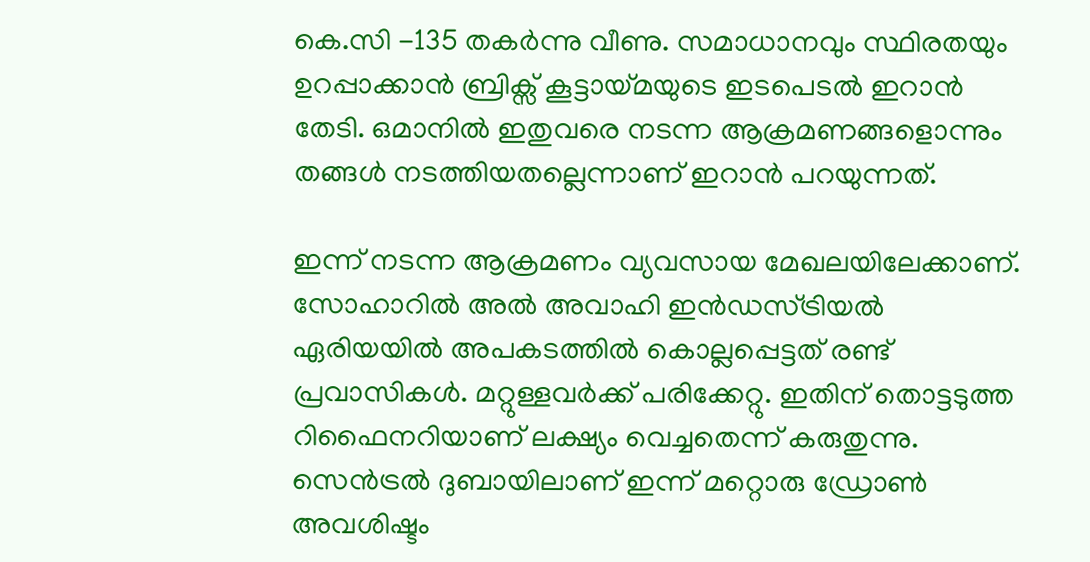കെ.സി -135 തകർന്നു വീണു. സമാധാനവും സ്ഥിരതയും ഉറപ്പാക്കാൻ ബ്രിക്സ് കൂട്ടായ്മയുടെ ഇടപെടൽ ഇറാൻ തേടി. ഒമാനിൽ ഇതുവരെ നടന്ന ആക്രമണങ്ങളൊന്നും തങ്ങൾ നടത്തിയതല്ലെന്നാണ് ഇറാൻ പറയുന്നത്.

ഇന്ന് നടന്ന ആക്രമണം വ്യവസായ മേഖലയിലേക്കാണ്. സോഹാറിൽ അൽ അവാഹി ഇൻഡസ്ട്രിയൽ ഏരിയയിൽ അപകടത്തിൽ കൊല്ലപ്പെട്ടത് രണ്ട് പ്രവാസികൾ. മറ്റുള്ളവർക്ക് പരിക്കേറ്റു. ഇതിന് തൊട്ടടുത്ത റിഫൈനറിയാണ് ലക്ഷ്യം വെച്ചതെന്ന് കരുതുന്നു. സെൻട്രൽ ദുബായിലാണ് ഇന്ന് മറ്റൊരു ഡ്രോൺ അവശിഷ്ടം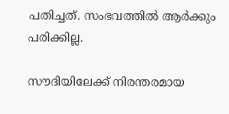പതിച്ചത്. സംഭവത്തിൽ ആർക്കും പരിക്കില്ല.

സൗദിയിലേക്ക് നിരന്തരമായ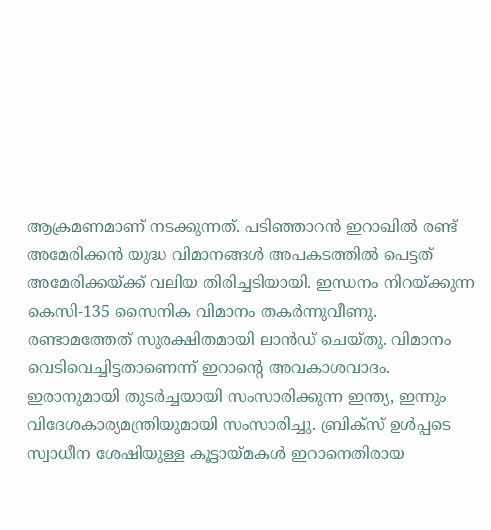ആക്രമണമാണ് നടക്കുന്നത്. പടിഞ്ഞാറൻ ഇറാഖിൽ രണ്ട് അമേരിക്കൻ യുദ്ധ വിമാനങ്ങൾ അപകടത്തിൽ പെട്ടത് അമേരിക്കയ്ക്ക് വലിയ തിരിച്ചടിയായി. ഇന്ധനം നിറയ്ക്കുന്ന കെസി-135 സൈനിക വിമാനം തകർന്നുവീണു. രണ്ടാമത്തേത് സുരക്ഷിതമായി ലാൻഡ് ചെയ്തു. വിമാനം വെടിവെച്ചിട്ടതാണെന്ന് ഇറാൻ്റെ അവകാശവാദം. ഇരാനുമായി തുടർച്ചയായി സംസാരിക്കുന്ന ഇന്ത്യ, ഇന്നും വിദേശകാര്യമന്ത്രിയുമായി സംസാരിച്ചു. ബ്രിക്സ് ഉൾപ്പടെ സ്വാധീന ശേഷിയുള്ള കൂട്ടായ്മകൾ ഇറാനെതിരായ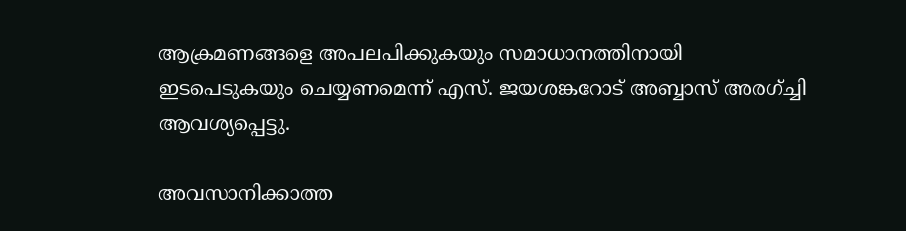ആക്രമണങ്ങളെ അപലപിക്കുകയും സമാധാനത്തിനായി ഇടപെടുകയും ചെയ്യണമെന്ന് എസ്. ജയശങ്കറോട് അബ്ബാസ് അരഗ്ച്ചി ആവശ്യപ്പെട്ടു.

അവസാനിക്കാത്ത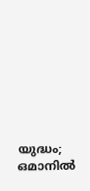യുദ്ധം; ഒമാനിൽ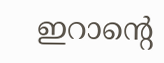ഇറാന്റെ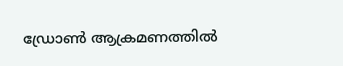ഡ്രോൺ ആക്രമണത്തിൽ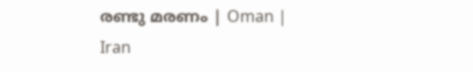രണ്ടു മരണം | Oman | Iran